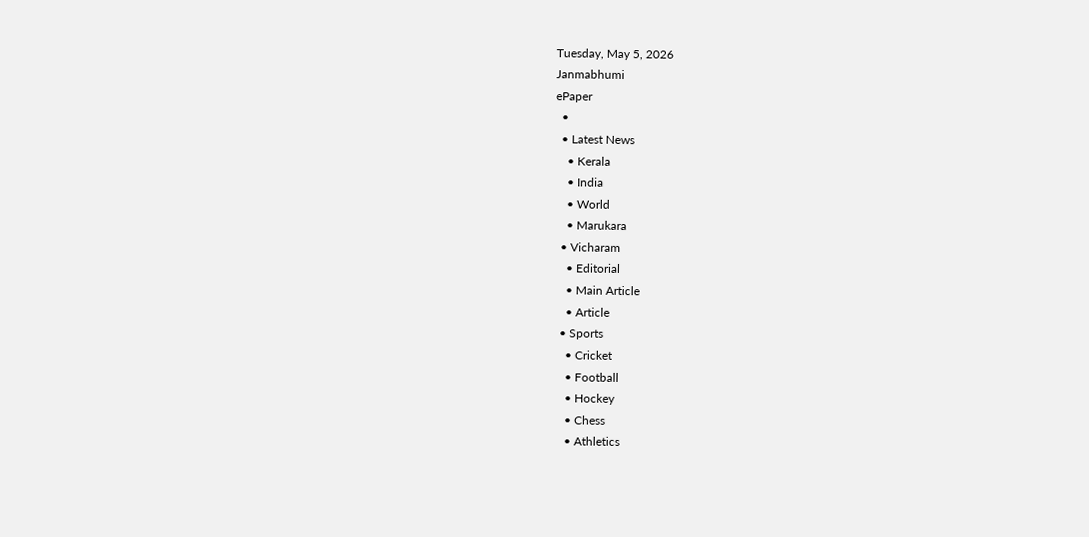Tuesday, May 5, 2026
Janmabhumi
ePaper
  •
  • Latest News
    • Kerala
    • India
    • World
    • Marukara
  • Vicharam
    • Editorial
    • Main Article
    • Article
  • Sports
    • Cricket
    • Football
    • Hockey
    • Chess
    • Athletics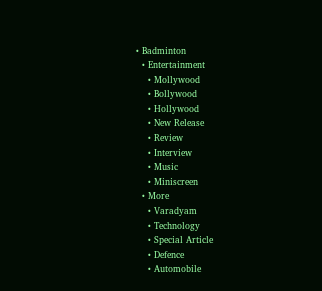• Badminton
  • Entertainment
    • Mollywood
    • Bollywood
    • Hollywood
    • New Release
    • Review
    • Interview
    • Music
    • Miniscreen
  • More
    • Varadyam
    • Technology
    • Special Article
    • Defence
    • Automobile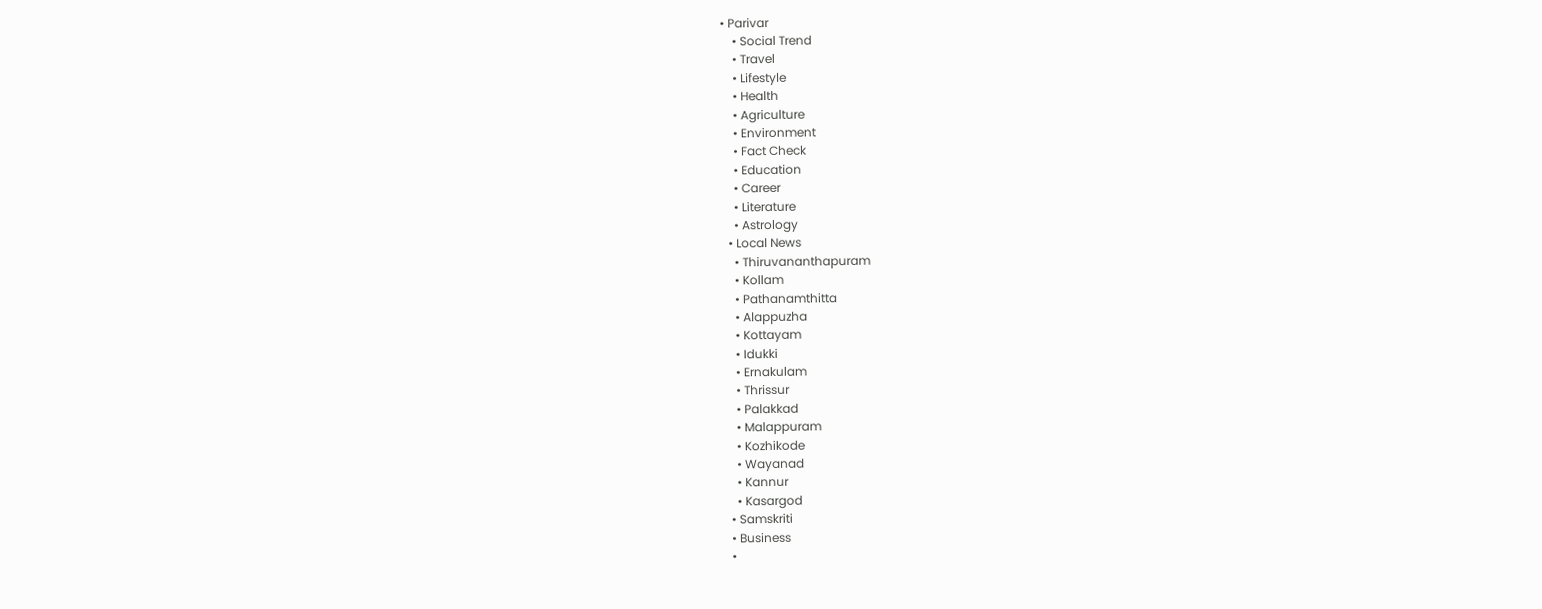• Parivar
    • Social Trend
    • Travel
    • Lifestyle
    • Health
    • Agriculture
    • Environment
    • Fact Check
    • Education
    • Career
    • Literature
    • Astrology
  • Local News
    • Thiruvananthapuram
    • Kollam
    • Pathanamthitta
    • Alappuzha
    • Kottayam
    • Idukki
    • Ernakulam
    • Thrissur
    • Palakkad
    • Malappuram
    • Kozhikode
    • Wayanad
    • Kannur
    • Kasargod
  • Samskriti
  • Business
  •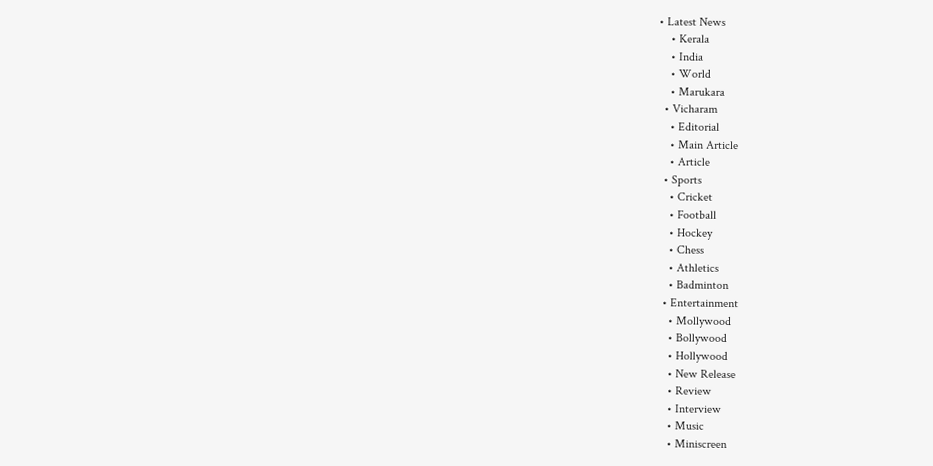• Latest News
    • Kerala
    • India
    • World
    • Marukara
  • Vicharam
    • Editorial
    • Main Article
    • Article
  • Sports
    • Cricket
    • Football
    • Hockey
    • Chess
    • Athletics
    • Badminton
  • Entertainment
    • Mollywood
    • Bollywood
    • Hollywood
    • New Release
    • Review
    • Interview
    • Music
    • Miniscreen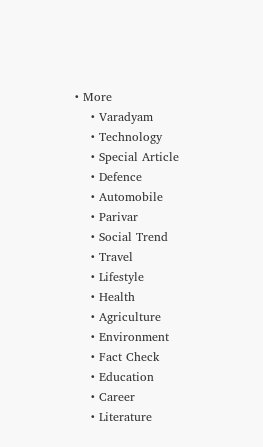• More
    • Varadyam
    • Technology
    • Special Article
    • Defence
    • Automobile
    • Parivar
    • Social Trend
    • Travel
    • Lifestyle
    • Health
    • Agriculture
    • Environment
    • Fact Check
    • Education
    • Career
    • Literature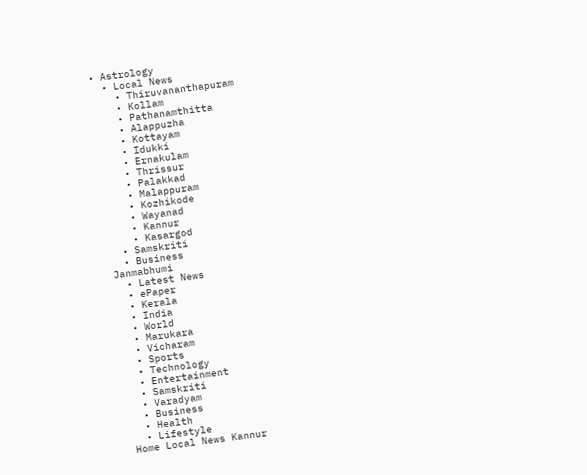• Astrology
  • Local News
    • Thiruvananthapuram
    • Kollam
    • Pathanamthitta
    • Alappuzha
    • Kottayam
    • Idukki
    • Ernakulam
    • Thrissur
    • Palakkad
    • Malappuram
    • Kozhikode
    • Wayanad
    • Kannur
    • Kasargod
  • Samskriti
  • Business
Janmabhumi
  • Latest News
  • ePaper
  • Kerala
  • India
  • World
  • Marukara
  • Vicharam
  • Sports
  • Technology
  • Entertainment
  • Samskriti
  • Varadyam
  • Business
  • Health
  • Lifestyle
Home Local News Kannur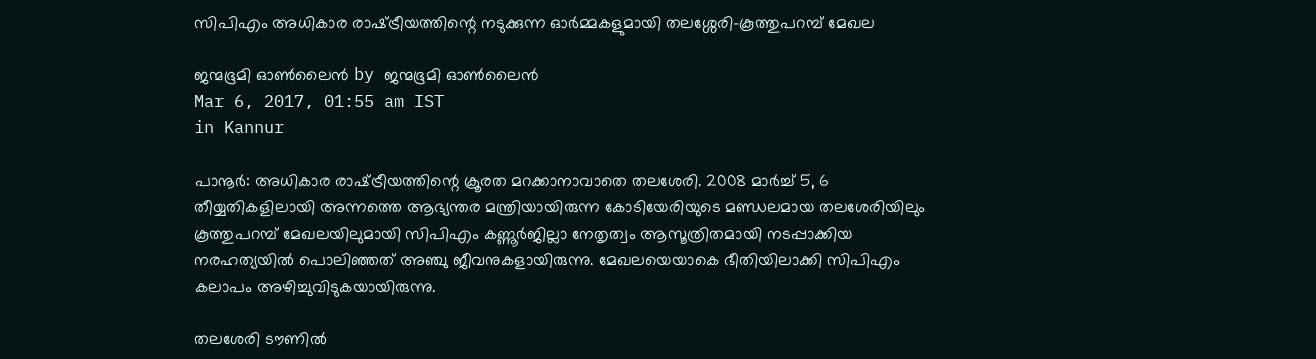സിപിഎം അധികാര രാഷ്‌ട്രീയത്തിന്റെ നടുക്കുന്ന ഓര്‍മ്മകളുമായി തലശ്ശേരി-കൂത്തുപറമ്പ് മേഖല

ജന്മഭൂമി ഓണ്‍ലൈന്‍ by ജന്മഭൂമി ഓണ്‍ലൈന്‍
Mar 6, 2017, 01:55 am IST
in Kannur

പാനൂര്‍: അധികാര രാഷ്‌ട്രീയത്തിന്റെ ക്രൂരത മറക്കാനാവാതെ തലശേരി. 2008 മാര്‍ച്ച് 5, 6 തീയ്യതികളിലായി അന്നത്തെ ആഭ്യന്തര മന്ത്രിയായിരുന്ന കോടിയേരിയുടെ മണ്ഡലമായ തലശേരിയിലും കൂത്തുപറമ്പ് മേഖലയിലുമായി സിപിഎം കണ്ണൂര്‍ജില്ലാ നേതൃത്വം ആസൂത്രിതമായി നടപ്പാക്കിയ നരഹത്യയില്‍ പൊലിഞ്ഞത് അഞ്ചു ജീവനുകളായിരുന്നു. മേഖലയെയാകെ ഭീതിയിലാക്കി സിപിഎം കലാപം അഴിച്ചുവിടുകയായിരുന്നു.

തലശേരി ടൗണില്‍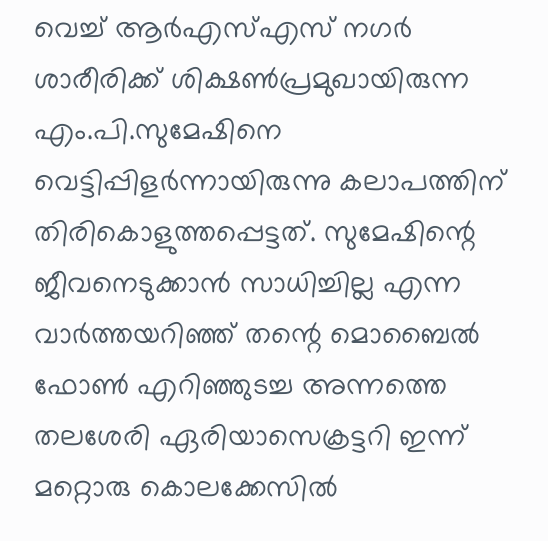വെച്ച് ആര്‍എസ്എസ് നഗര്‍ ശാരീരിക്ക് ശിക്ഷണ്‍പ്രമുഖായിരുന്ന എം.പി.സുമേഷിനെ വെട്ടിപ്പിളര്‍ന്നായിരുന്നു കലാപത്തിന് തിരികൊളുത്തപ്പെട്ടത്. സുമേഷിന്റെ ജീവനെടുക്കാന്‍ സാധിച്ചില്ല എന്ന വാര്‍ത്തയറിഞ്ഞ് തന്റെ മൊബൈല്‍ ഫോണ്‍ എറിഞ്ഞുടച്ച അന്നത്തെ തലശേരി ഏരിയാസെക്രട്ടറി ഇന്ന് മറ്റൊരു കൊലക്കേസില്‍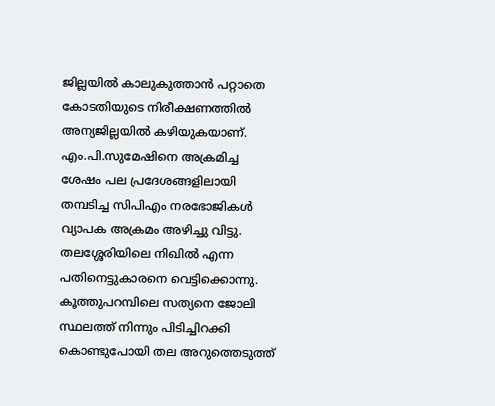ജില്ലയില്‍ കാലുകുത്താന്‍ പറ്റാതെ കോടതിയുടെ നിരീക്ഷണത്തില്‍ അന്യജില്ലയില്‍ കഴിയുകയാണ്. എം.പി.സുമേഷിനെ അക്രമിച്ച ശേഷം പല പ്രദേശങ്ങളിലായി തമ്പടിച്ച സിപിഎം നരഭോജികള്‍ വ്യാപക അക്രമം അഴിച്ചു വിട്ടു. തലശ്ശേരിയിലെ നിഖില്‍ എന്ന പതിനെട്ടുകാരനെ വെട്ടിക്കൊന്നു. കൂത്തുപറമ്പിലെ സത്യനെ ജോലി സ്ഥലത്ത് നിന്നും പിടിച്ചിറക്കി കൊണ്ടുപോയി തല അറുത്തെടുത്ത്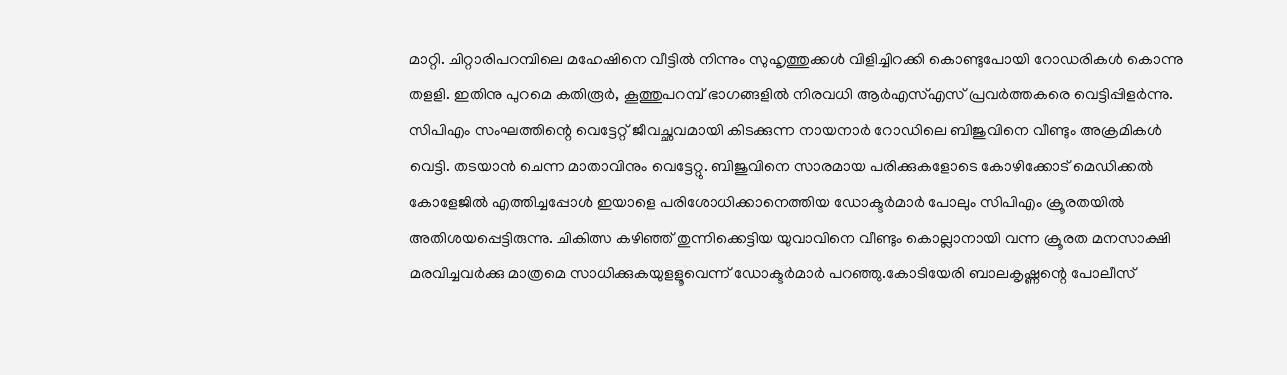മാറ്റി. ചിറ്റാരിപറമ്പിലെ മഹേഷിനെ വീട്ടില്‍ നിന്നും സുഹൃത്തുക്കള്‍ വിളിച്ചിറക്കി കൊണ്ടുപോയി റോഡരികള്‍ കൊന്നു തളളി. ഇതിനു പുറമെ കതിരൂര്‍, കൂത്തുപറമ്പ് ഭാഗങ്ങളില്‍ നിരവധി ആര്‍എസ്എസ് പ്രവര്‍ത്തകരെ വെട്ടിപ്പിളര്‍ന്നു. സിപിഎം സംഘത്തിന്റെ വെട്ടേറ്റ് ജീവച്ഛവമായി കിടക്കുന്ന നായനാര്‍ റോഡിലെ ബിജുവിനെ വീണ്ടും അക്രമികള്‍ വെട്ടി. തടയാന്‍ ചെന്ന മാതാവിനും വെട്ടേറ്റു. ബിജുവിനെ സാരമായ പരിക്കുകളോടെ കോഴിക്കോട് മെഡിക്കല്‍ കോളേജില്‍ എത്തിച്ചപ്പോള്‍ ഇയാളെ പരിശോധിക്കാനെത്തിയ ഡോക്ടര്‍മാര്‍ പോലും സിപിഎം ക്രൂരതയില്‍ അതിശയപ്പെട്ടിരുന്നു. ചികിത്സ കഴിഞ്ഞ് തുന്നിക്കെട്ടിയ യുവാവിനെ വീണ്ടും കൊല്ലാനായി വന്ന ക്രൂരത മനസാക്ഷി മരവിച്ചവര്‍ക്കു മാത്രമെ സാധിക്കുകയുളളൂവെന്ന് ഡോക്ടര്‍മാര്‍ പറഞ്ഞു.കോടിയേരി ബാലകൃഷ്ണന്റെ പോലീസ്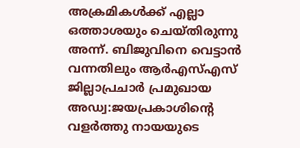അക്രമികള്‍ക്ക് എല്ലാ ഒത്താശയും ചെയ്തിരുന്നു അന്ന്. ബിജുവിനെ വെട്ടാന്‍ വന്നതിലും ആര്‍എസ്എസ് ജില്ലാപ്രചാര്‍ പ്രമുഖായ അഡ്വ:ജയപ്രകാശിന്റെ വളര്‍ത്തു നായയുടെ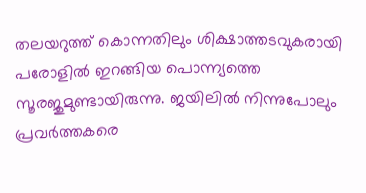തലയറുത്ത് കൊന്നതിലും ശിക്ഷാത്തടവുകരായി പരോളില്‍ ഇറങ്ങിയ പൊന്ന്യത്തെ സൂരജുമുണ്ടായിരുന്നു. ജയിലില്‍ നിന്നുപോലും പ്രവര്‍ത്തകരെ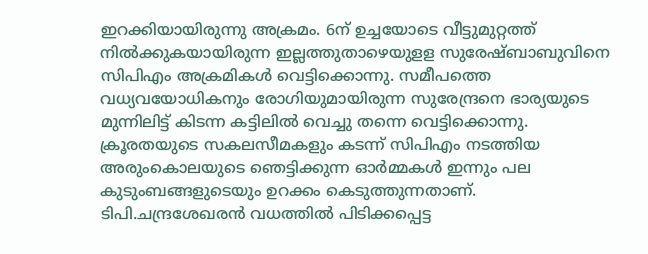ഇറക്കിയായിരുന്നു അക്രമം. 6ന് ഉച്ചയോടെ വീട്ടുമുറ്റത്ത് നില്‍ക്കുകയായിരുന്ന ഇല്ലത്തുതാഴെയുളള സുരേഷ്ബാബുവിനെ സിപിഎം അക്രമികള്‍ വെട്ടിക്കൊന്നു. സമീപത്തെ വധ്യവയോധികനും രോഗിയുമായിരുന്ന സുരേന്ദ്രനെ ഭാര്യയുടെ മുന്നിലിട്ട് കിടന്ന കട്ടിലില്‍ വെച്ചു തന്നെ വെട്ടിക്കൊന്നു. ക്രൂരതയുടെ സകലസീമകളും കടന്ന് സിപിഎം നടത്തിയ അരുംകൊലയുടെ ഞെട്ടിക്കുന്ന ഓര്‍മ്മകള്‍ ഇന്നും പല കുടുംബങ്ങളുടെയും ഉറക്കം കെടുത്തുന്നതാണ്. ടിപി.ചന്ദ്രശേഖരന്‍ വധത്തില്‍ പിടിക്കപ്പെട്ട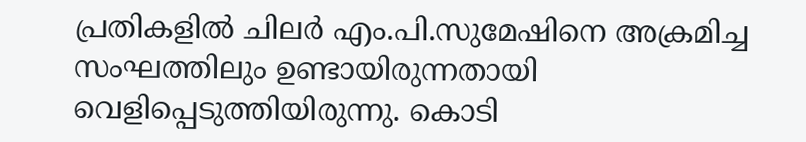പ്രതികളില്‍ ചിലര്‍ എം.പി.സുമേഷിനെ അക്രമിച്ച സംഘത്തിലും ഉണ്ടായിരുന്നതായി വെളിപ്പെടുത്തിയിരുന്നു. കൊടി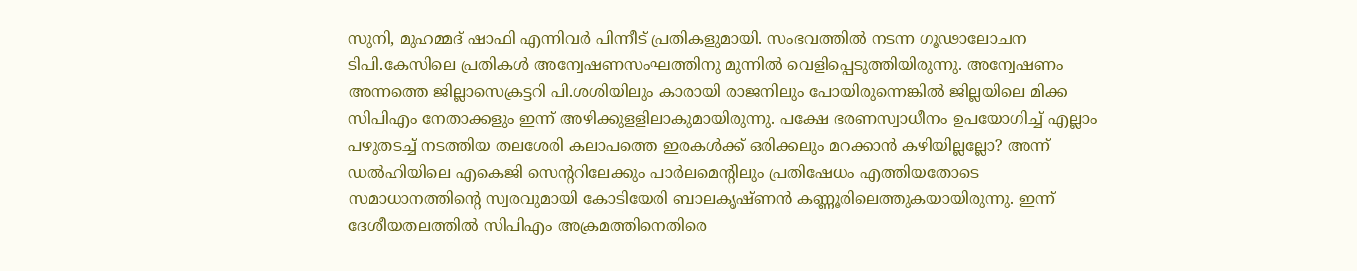സുനി, മുഹമ്മദ് ഷാഫി എന്നിവര്‍ പിന്നീട് പ്രതികളുമായി. സംഭവത്തില്‍ നടന്ന ഗൂഢാലോചന ടിപി.കേസിലെ പ്രതികള്‍ അന്വേഷണസംഘത്തിനു മുന്നില്‍ വെളിപ്പെടുത്തിയിരുന്നു. അന്വേഷണം അന്നത്തെ ജില്ലാസെക്രട്ടറി പി.ശശിയിലും കാരായി രാജനിലും പോയിരുന്നെങ്കില്‍ ജില്ലയിലെ മിക്ക സിപിഎം നേതാക്കളും ഇന്ന് അഴിക്കുളളിലാകുമായിരുന്നു. പക്ഷേ ഭരണസ്വാധീനം ഉപയോഗിച്ച് എല്ലാം പഴുതടച്ച് നടത്തിയ തലശേരി കലാപത്തെ ഇരകള്‍ക്ക് ഒരിക്കലും മറക്കാന്‍ കഴിയില്ലല്ലോ? അന്ന് ഡല്‍ഹിയിലെ എകെജി സെന്ററിലേക്കും പാര്‍ലമെന്റിലും പ്രതിഷേധം എത്തിയതോടെ സമാധാനത്തിന്റെ സ്വരവുമായി കോടിയേരി ബാലകൃഷ്ണന്‍ കണ്ണൂരിലെത്തുകയായിരുന്നു. ഇന്ന് ദേശീയതലത്തില്‍ സിപിഎം അക്രമത്തിനെതിരെ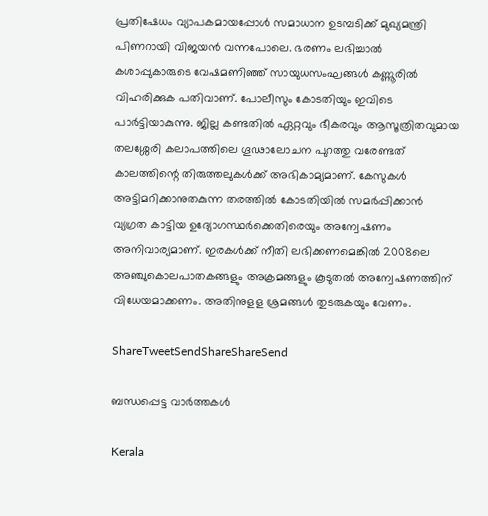പ്രതിഷേധം വ്യാപകമായപ്പോള്‍ സമാധാന ഉടമ്പടിക്ക് മുഖ്യമന്ത്രി പിണറായി വിജയന്‍ വന്നപോലെ. ഭരണം ലഭിച്ചാല്‍ കശാപ്പുകാരുടെ വേഷമണിഞ്ഞ് സായുധസംഘങ്ങള്‍ കണ്ണൂരില്‍ വിഹരിക്കുക പതിവാണ്. പോലീസും കോടതിയും ഇവിടെ പാര്‍ട്ടിയാകുന്നു. ജില്ല കണ്ടതില്‍ ഏറ്റവും ഭീകരവും ആസൂത്രിതവുമായ തലശ്ശേരി കലാപത്തിലെ ഗൂഢാലോചന പുറത്തു വരേണ്ടത് കാലത്തിന്റെ തിരുത്തലുകള്‍ക്ക് അഭികാമ്യമാണ്. കേസുകള്‍ അട്ടിമറിക്കാനുതകുന്ന തരത്തില്‍ കോടതിയില്‍ സമര്‍പ്പിക്കാന്‍ വ്യഗ്രത കാട്ടിയ ഉദ്യോഗസ്ഥര്‍ക്കെതിരെയും അന്വേഷണം അനിവാര്യമാണ്. ഇരകള്‍ക്ക് നീതി ലഭിക്കണമെങ്കില്‍ 2008ലെ അഞ്ചുകൊലപാതകങ്ങളും അക്രമങ്ങളും കൂടുതല്‍ അന്വേഷണത്തിന് വിധേയമാക്കണം. അതിനുളള ശ്രമങ്ങള്‍ തുടരുകയും വേണം.

ShareTweetSendShareShareSend

ബന്ധപ്പെട്ട വാര്‍ത്തകള്‍

Kerala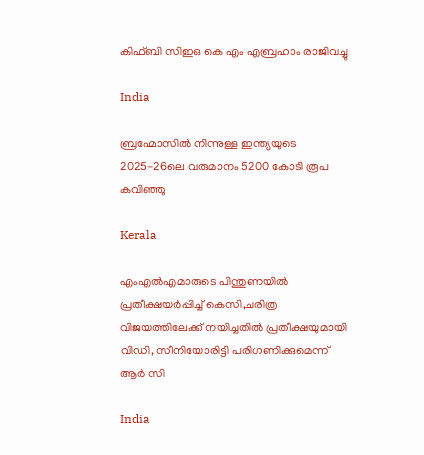കിഫ്ബി സിഇഒ കെ എം എബ്രഹാം രാജിവച്ചു

India

ബ്രഹ്മോസില്‍ നിന്നുള്ള ഇന്ത്യയുടെ 2025-26ലെ വരുമാനം 5200 കോടി രൂപ കവിഞ്ഞു

Kerala

എംഎല്‍എമാരുടെ പിന്തുണയില്‍ പ്രതീക്ഷയര്‍പ്പിച്ച് കെസി,ചരിത്ര വിജയത്തിലേക്ക് നയിച്ചതില്‍ പ്രതീക്ഷയുമായി വിഡി, സീനിയോരിട്ടി പരിഗണിക്കുമെന്ന് ആര്‍ സി

India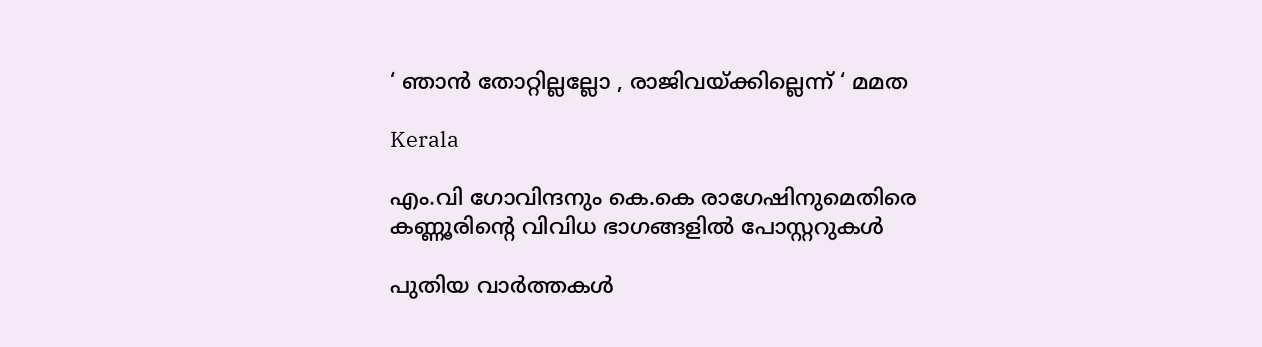‘ ഞാൻ തോറ്റില്ലല്ലോ , രാജിവയ്‌ക്കില്ലെന്ന് ‘ മമത

Kerala

എം.വി ഗോവിന്ദനും കെ.കെ രാഗേഷിനുമെതിരെ കണ്ണൂരിന്റെ വിവിധ ഭാഗങ്ങളില്‍ പോസ്റ്ററുകള്‍

പുതിയ വാര്‍ത്തകള്‍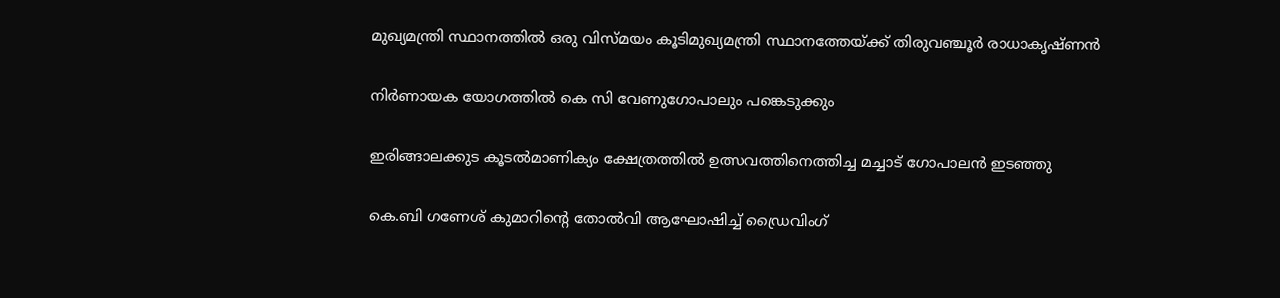മുഖ്യമന്ത്രി സ്ഥാനത്തില്‍ ഒരു വിസ്മയം കൂടിമുഖ്യമന്ത്രി സ്ഥാനത്തേയ്‌ക്ക് തിരുവഞ്ചൂര്‍ രാധാകൃഷ്ണന്‍

നിര്‍ണായക യോഗത്തില്‍ കെ സി വേണുഗോപാലും പങ്കെടുക്കും

ഇരിങ്ങാലക്കുട കൂടല്‍മാണിക്യം ക്ഷേത്രത്തില്‍ ഉത്സവത്തിനെത്തിച്ച മച്ചാട് ഗോപാലന്‍ ഇടഞ്ഞു

കെ.ബി ഗണേശ് കുമാറിന്റെ തോൽവി ആഘോഷിച്ച് ഡ്രൈവിംഗ്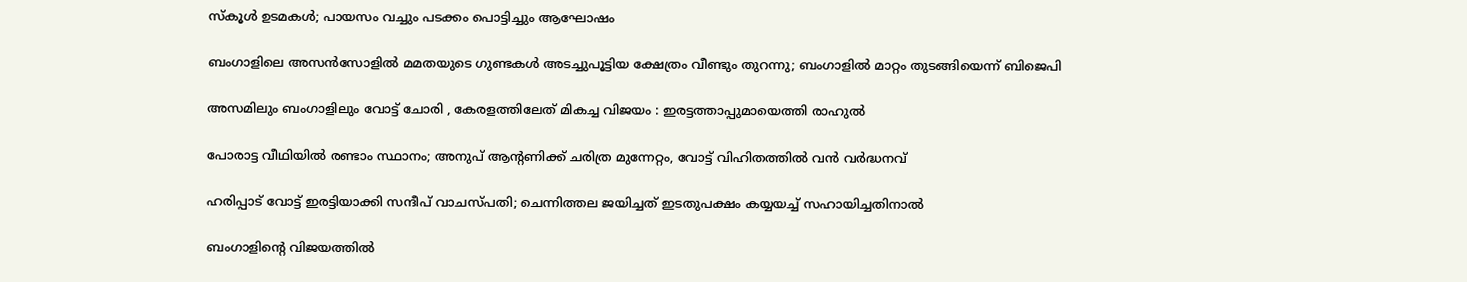സ്കൂൾ ഉടമകൾ; പായസം വച്ചും പടക്കം പൊട്ടിച്ചും ആഘോഷം

ബംഗാളിലെ അസൻസോളിൽ മമതയുടെ ഗുണ്ടകൾ അടച്ചുപൂട്ടിയ ക്ഷേത്രം വീണ്ടും തുറന്നു; ബംഗാളിൽ മാറ്റം തുടങ്ങിയെന്ന് ബിജെപി

അസമിലും ബംഗാളിലും വോട്ട് ചോരി , കേരളത്തിലേത് മികച്ച വിജയം : ഇരട്ടത്താപ്പുമായെത്തി രാഹുൽ

പോരാട്ട വീഥിയില്‍ രണ്ടാം സ്ഥാനം; അനുപ് ആന്റണിക്ക് ചരിത്ര മുന്നേറ്റം, വോട്ട് വിഹിതത്തിൽ വൻ വർദ്ധനവ്

ഹരിപ്പാട് വോട്ട് ഇരട്ടിയാക്കി സന്ദീപ് വാചസ്പതി; ചെന്നിത്തല ജയിച്ചത് ഇടതുപക്ഷം കയ്യയച്ച് സഹായിച്ചതിനാൽ

ബംഗാളിന്റെ വിജയത്തിൽ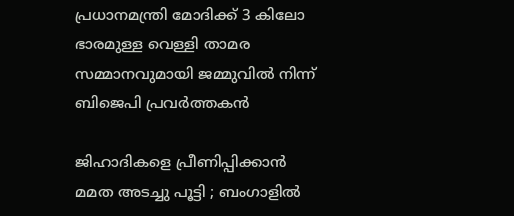പ്രധാനമന്ത്രി മോദിക്ക് 3 കിലോ ഭാരമുള്ള വെള്ളി താമര സമ്മാനവുമായി ജമ്മുവിൽ നിന്ന് ബിജെപി പ്രവർത്തകൻ

ജിഹാദികളെ പ്രീണിപ്പിക്കാൻ മമത അടച്ചു പൂട്ടി ; ബംഗാളിൽ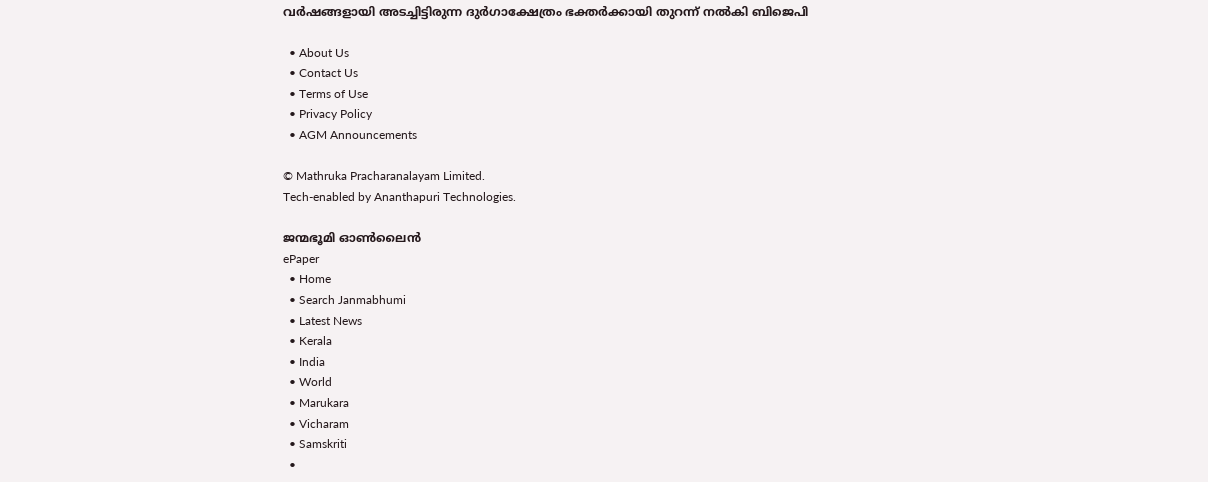വർഷങ്ങളായി അടച്ചിട്ടിരുന്ന ദുർഗാക്ഷേത്രം ഭക്തർക്കായി തുറന്ന് നൽകി ബിജെപി

  • About Us
  • Contact Us
  • Terms of Use
  • Privacy Policy
  • AGM Announcements

© Mathruka Pracharanalayam Limited.
Tech-enabled by Ananthapuri Technologies.

ജന്മഭൂമി ഓണ്‍ലൈന്‍
ePaper
  • Home
  • Search Janmabhumi
  • Latest News
  • Kerala
  • India
  • World
  • Marukara
  • Vicharam
  • Samskriti
  •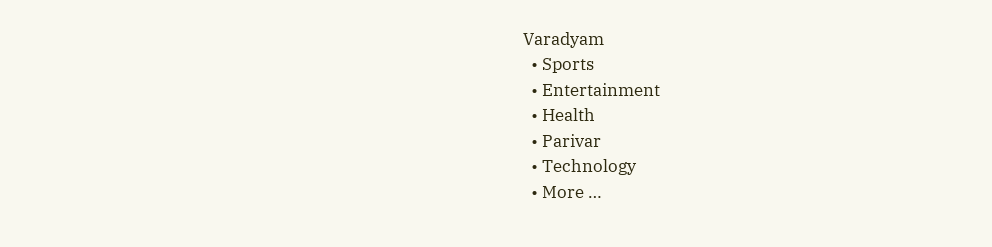Varadyam
  • Sports
  • Entertainment
  • Health
  • Parivar
  • Technology
  • More …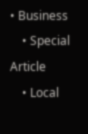• Business
    • Special Article
    • Local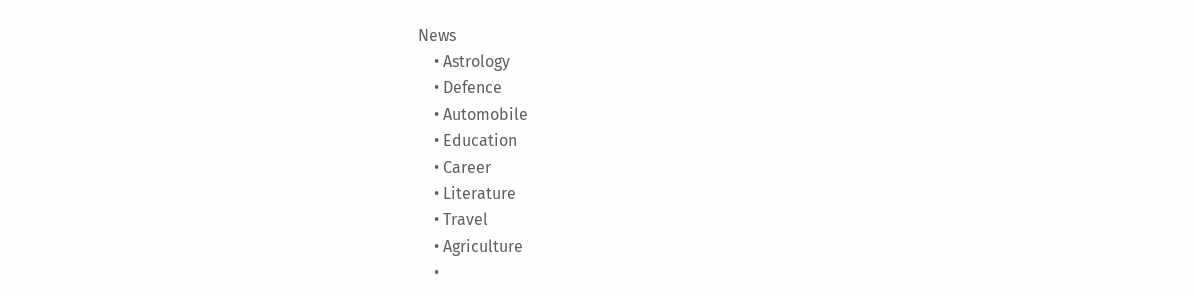News
    • Astrology
    • Defence
    • Automobile
    • Education
    • Career
    • Literature
    • Travel
    • Agriculture
    •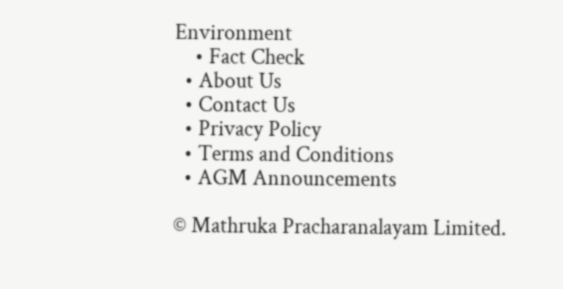Environment
    • Fact Check
  • About Us
  • Contact Us
  • Privacy Policy
  • Terms and Conditions
  • AGM Announcements

© Mathruka Pracharanalayam Limited.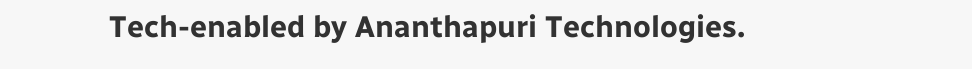Tech-enabled by Ananthapuri Technologies.